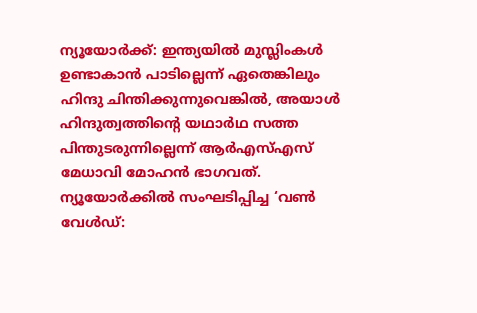ന്യൂയോർക്ക്: ഇന്ത്യയിൽ മുസ്ലിംകൾ ഉണ്ടാകാൻ പാടില്ലെന്ന് ഏതെങ്കിലും ഹിന്ദു ചിന്തിക്കുന്നുവെങ്കിൽ, അയാൾ ഹിന്ദുത്വത്തിന്റെ യഥാർഥ സത്ത പിന്തുടരുന്നില്ലെന്ന് ആർഎസ്എസ് മേധാവി മോഹൻ ഭാഗവത്. ന്യൂയോർക്കിൽ സംഘടിപ്പിച്ച ‘വൺ വേൾഡ്: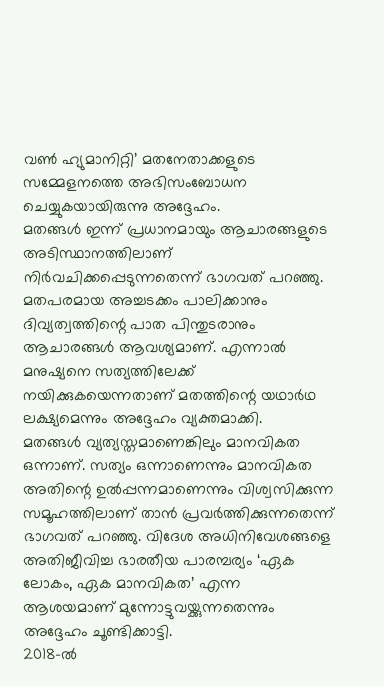വൺ ഹ്യുമാനിറ്റി’ മതനേതാക്കളുടെ സമ്മേളനത്തെ അഭിസംബോധന ചെയ്യുകയായിരുന്നു അദ്ദേഹം.
മതങ്ങൾ ഇന്ന് പ്രധാനമായും ആചാരങ്ങളുടെ അടിസ്ഥാനത്തിലാണ് നിർവചിക്കപ്പെടുന്നതെന്ന് ഭാഗവത് പറഞ്ഞു. മതപരമായ അച്ചടക്കം പാലിക്കാനും ദിവ്യത്വത്തിന്റെ പാത പിന്തുടരാനും ആചാരങ്ങൾ ആവശ്യമാണ്. എന്നാൽ മനുഷ്യനെ സത്യത്തിലേക്ക് നയിക്കുകയെന്നതാണ് മതത്തിന്റെ യഥാർഥ ലക്ഷ്യമെന്നും അദ്ദേഹം വ്യക്തമാക്കി.
മതങ്ങൾ വ്യത്യസ്തമാണെങ്കിലും മാനവികത ഒന്നാണ്. സത്യം ഒന്നാണെന്നും മാനവികത അതിന്റെ ഉൽപ്പന്നമാണെന്നും വിശ്വസിക്കുന്ന സമൂഹത്തിലാണ് താൻ പ്രവർത്തിക്കുന്നതെന്ന് ഭാഗവത് പറഞ്ഞു. വിദേശ അധിനിവേശങ്ങളെ അതിജീവിച്ച ഭാരതീയ പാരമ്പര്യം ‘ഏക ലോകം, ഏക മാനവികത’ എന്ന ആശയമാണ് മുന്നോട്ടുവയ്ക്കുന്നതെന്നും അദ്ദേഹം ചൂണ്ടിക്കാട്ടി.
2018-ൽ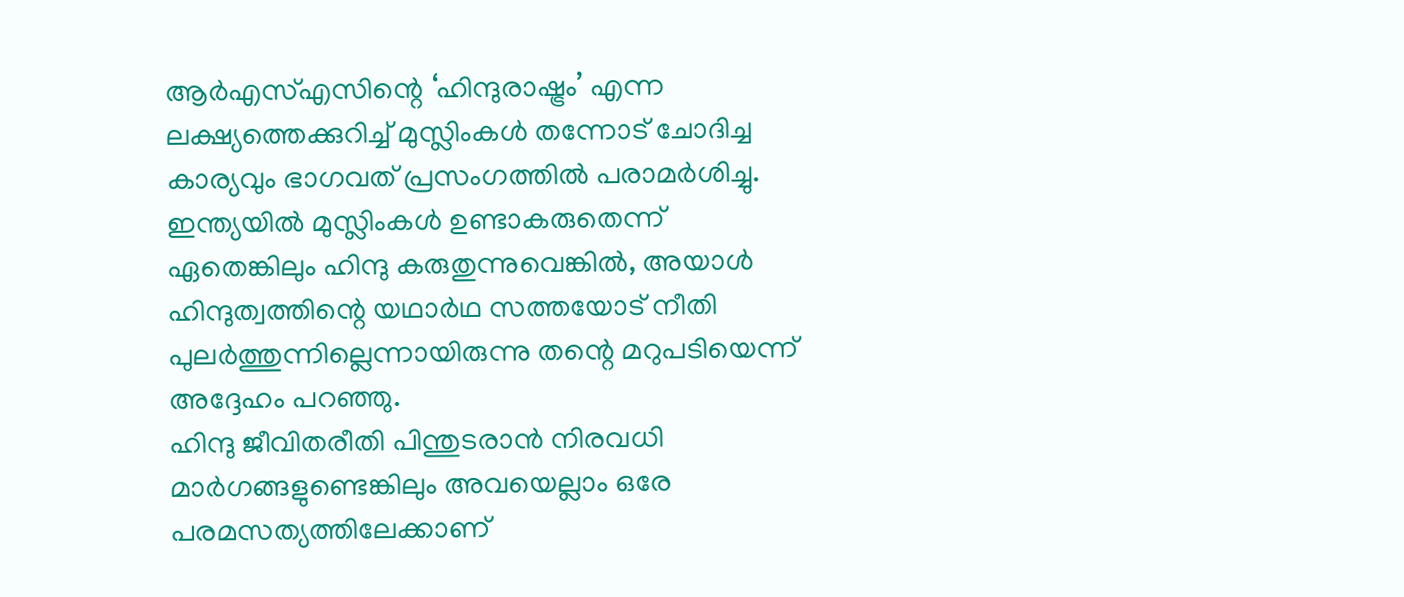ആർഎസ്എസിന്റെ ‘ഹിന്ദുരാഷ്ട്രം’ എന്ന ലക്ഷ്യത്തെക്കുറിച്ച് മുസ്ലിംകൾ തന്നോട് ചോദിച്ച കാര്യവും ഭാഗവത് പ്രസംഗത്തിൽ പരാമർശിച്ചു. ഇന്ത്യയിൽ മുസ്ലിംകൾ ഉണ്ടാകരുതെന്ന് ഏതെങ്കിലും ഹിന്ദു കരുതുന്നുവെങ്കിൽ, അയാൾ ഹിന്ദുത്വത്തിന്റെ യഥാർഥ സത്തയോട് നീതി പുലർത്തുന്നില്ലെന്നായിരുന്നു തന്റെ മറുപടിയെന്ന് അദ്ദേഹം പറഞ്ഞു.
ഹിന്ദു ജീവിതരീതി പിന്തുടരാൻ നിരവധി മാർഗങ്ങളുണ്ടെങ്കിലും അവയെല്ലാം ഒരേ പരമസത്യത്തിലേക്കാണ്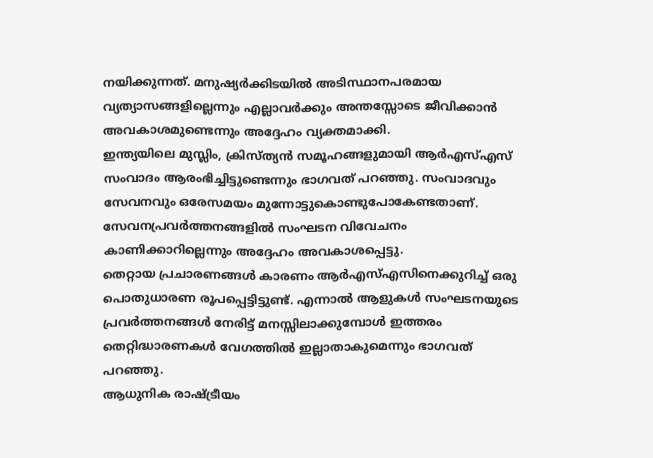നയിക്കുന്നത്. മനുഷ്യർക്കിടയിൽ അടിസ്ഥാനപരമായ വ്യത്യാസങ്ങളില്ലെന്നും എല്ലാവർക്കും അന്തസ്സോടെ ജീവിക്കാൻ അവകാശമുണ്ടെന്നും അദ്ദേഹം വ്യക്തമാക്കി.
ഇന്ത്യയിലെ മുസ്ലിം, ക്രിസ്ത്യൻ സമൂഹങ്ങളുമായി ആർഎസ്എസ് സംവാദം ആരംഭിച്ചിട്ടുണ്ടെന്നും ഭാഗവത് പറഞ്ഞു. സംവാദവും സേവനവും ഒരേസമയം മുന്നോട്ടുകൊണ്ടുപോകേണ്ടതാണ്. സേവനപ്രവർത്തനങ്ങളിൽ സംഘടന വിവേചനം കാണിക്കാറില്ലെന്നും അദ്ദേഹം അവകാശപ്പെട്ടു.
തെറ്റായ പ്രചാരണങ്ങൾ കാരണം ആർഎസ്എസിനെക്കുറിച്ച് ഒരു പൊതുധാരണ രൂപപ്പെട്ടിട്ടുണ്ട്. എന്നാൽ ആളുകൾ സംഘടനയുടെ പ്രവർത്തനങ്ങൾ നേരിട്ട് മനസ്സിലാക്കുമ്പോൾ ഇത്തരം തെറ്റിദ്ധാരണകൾ വേഗത്തിൽ ഇല്ലാതാകുമെന്നും ഭാഗവത് പറഞ്ഞു.
ആധുനിക രാഷ്ട്രീയം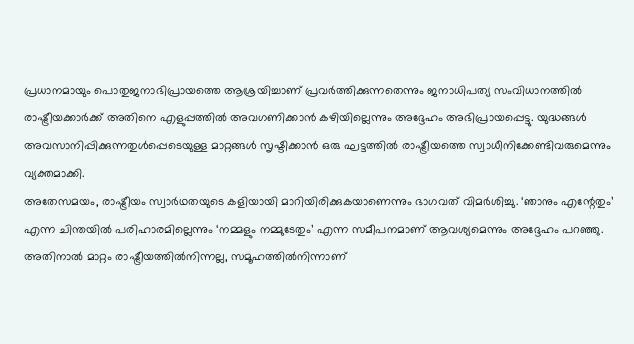പ്രധാനമായും പൊതുജനാഭിപ്രായത്തെ ആശ്രയിച്ചാണ് പ്രവർത്തിക്കുന്നതെന്നും ജനാധിപത്യ സംവിധാനത്തിൽ രാഷ്ട്രീയക്കാർക്ക് അതിനെ എളുപ്പത്തിൽ അവഗണിക്കാൻ കഴിയില്ലെന്നും അദ്ദേഹം അഭിപ്രായപ്പെട്ടു. യുദ്ധങ്ങൾ അവസാനിപ്പിക്കുന്നതുൾപ്പെടെയുള്ള മാറ്റങ്ങൾ സൃഷ്ടിക്കാൻ ഒരു ഘട്ടത്തിൽ രാഷ്ട്രീയത്തെ സ്വാധീനിക്കേണ്ടിവരുമെന്നും വ്യക്തമാക്കി.
അതേസമയം, രാഷ്ട്രീയം സ്വാർഥതയുടെ കളിയായി മാറിയിരിക്കുകയാണെന്നും ഭാഗവത് വിമർശിച്ചു. ‘ഞാനും എന്റേതും’ എന്ന ചിന്തയിൽ പരിഹാരമില്ലെന്നും ‘നമ്മളും നമ്മുടേതും’ എന്ന സമീപനമാണ് ആവശ്യമെന്നും അദ്ദേഹം പറഞ്ഞു. അതിനാൽ മാറ്റം രാഷ്ട്രീയത്തിൽനിന്നല്ല, സമൂഹത്തിൽനിന്നാണ്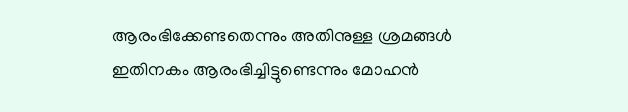ആരംഭിക്കേണ്ടതെന്നും അതിനുള്ള ശ്രമങ്ങൾ ഇതിനകം ആരംഭിച്ചിട്ടുണ്ടെന്നും മോഹൻ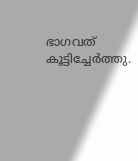ഭാഗവത് കൂട്ടിച്ചേർത്തു.